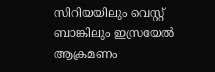സിറിയയിലും വെസ്റ്റ് ബാങ്കിലും ഇസ്രയേൽ ആക്രമണം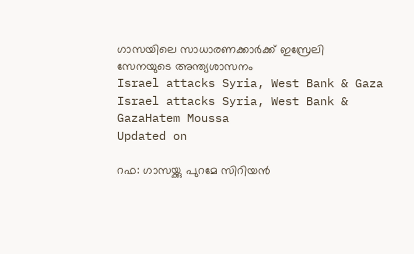ഗാസയിലെ സാധാരണക്കാർക്ക് ഇസ്രേലി സേനയുടെ അന്ത്യശാസനം
Israel attacks Syria, West Bank & Gaza
Israel attacks Syria, West Bank & GazaHatem Moussa
Updated on

റഫ: ഗാസയ്ക്കു പുറമേ സിറിയൻ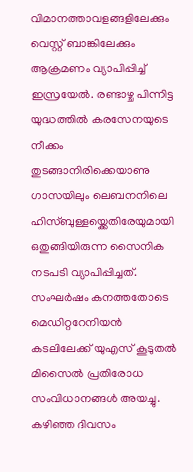വിമാനത്താവളങ്ങളിലേക്കും വെസ്റ്റ് ബാങ്കിലേക്കും ആക്രമണം വ്യാപിപ്പിച്ച് ഇസ്രയേൽ. രണ്ടാഴ്ച പിന്നിട്ട യുദ്ധത്തിൽ കരസേനയുടെ നീക്കം തുടങ്ങാനിരിക്കെയാണു ഗാസയിലും ലെബനനിലെ ഹിസ്ബുള്ളയ്ക്കെതിരേയുമായി ഒതുങ്ങിയിരുന്ന സൈനിക നടപടി വ്യാപിപ്പിച്ചത്. സംഘർഷം കനത്തതോടെ മെഡിറ്ററേനിയൻ കടലിലേക്ക് യുഎസ് കൂടുതൽ മിസൈൽ പ്രതിരോധ സംവിധാനങ്ങൾ അയച്ചു. കഴിഞ്ഞ ദിവസം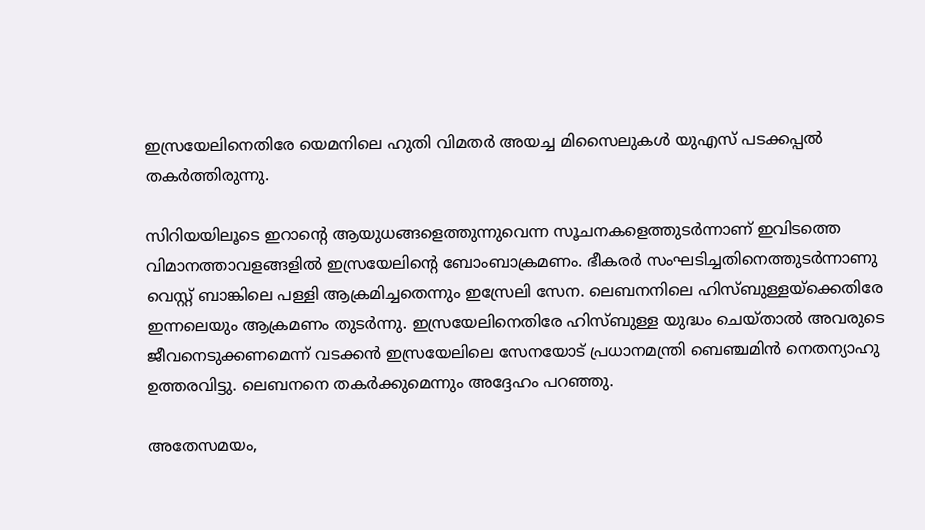ഇസ്രയേലിനെതിരേ യെമനിലെ ഹുതി വിമതർ അയച്ച മിസൈലുകൾ യുഎസ് പടക്കപ്പൽ തകർത്തിരുന്നു.

സിറിയയിലൂടെ ഇറാന്‍റെ ആയുധങ്ങളെത്തുന്നുവെന്ന സൂചനകളെത്തുടർന്നാണ് ഇവിടത്തെ വിമാനത്താവളങ്ങളിൽ ഇസ്രയേലിന്‍റെ ബോംബാക്രമണം. ഭീകരർ സംഘടിച്ചതിനെത്തുടർന്നാണു വെസ്റ്റ് ബാങ്കിലെ പള്ളി ആക്രമിച്ചതെന്നും ഇസ്രേലി സേന. ലെബനനിലെ ഹിസ്ബുള്ളയ്ക്കെതിരേ ഇന്നലെയും ആക്രമണം തുടർന്നു. ഇസ്രയേലിനെതിരേ ഹിസ്ബുള്ള യുദ്ധം ചെയ്താൽ അവരുടെ ജീവനെടുക്കണമെന്ന് വടക്കൻ ഇസ്രയേലിലെ സേനയോട് പ്രധാനമന്ത്രി ബെഞ്ചമിൻ നെതന്യാഹു ഉത്തരവിട്ടു. ലെബനനെ തകർക്കുമെന്നും അദ്ദേഹം പറഞ്ഞു.

അതേസമയം,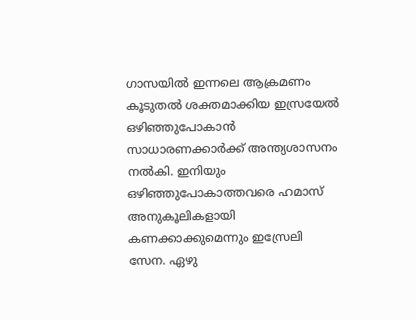ഗാസയിൽ ഇന്നലെ ആക്രമണം കൂടുതൽ ശക്തമാക്കിയ ഇസ്രയേൽ ഒഴിഞ്ഞുപോകാൻ സാധാരണക്കാർക്ക് അന്ത്യശാസനം നൽകി. ഇനിയും ഒഴിഞ്ഞുപോകാത്തവരെ ഹമാസ് അനുകൂലികളായി കണക്കാക്കുമെന്നും ഇസ്രേലി സേന. ഏഴു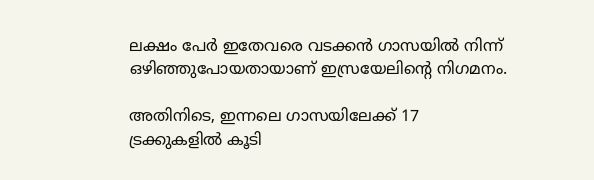ലക്ഷം പേർ ഇതേവരെ വടക്കൻ ഗാസയിൽ നിന്ന് ഒഴിഞ്ഞുപോയതായാണ് ഇസ്രയേലിന്‍റെ നിഗമനം.

അതിനിടെ, ഇന്നലെ ഗാസയിലേക്ക് 17 ട്രക്കുകളിൽ കൂടി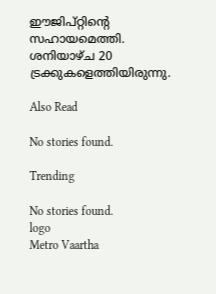ഈജിപ്റ്റിന്‍റെ സഹായമെത്തി. ശനിയാഴ്ച 20 ട്രക്കുകളെത്തിയിരുന്നു.

Also Read

No stories found.

Trending

No stories found.
logo
Metro Vaartha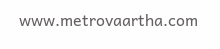www.metrovaartha.com